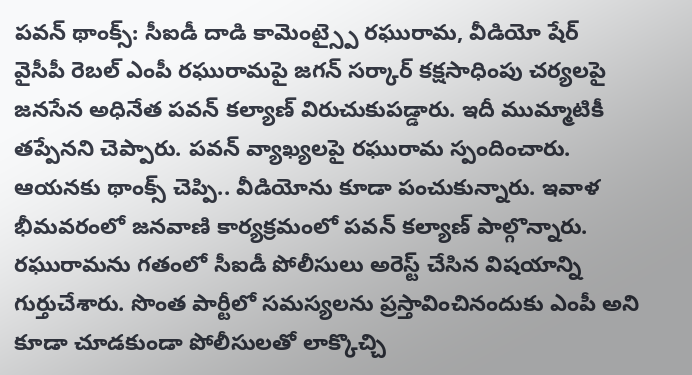పవన్ థాంక్స్: సీఐడీ దాడి కామెంట్స్పై రఘురామ, వీడియో షేర్
వైసీపీ రెబల్ ఎంపీ రఘురామపై జగన్ సర్కార్ కక్షసాధింపు చర్యలపై జనసేన అధినేత పవన్ కల్యాణ్ విరుచుకుపడ్డారు. ఇదీ ముమ్మాటికీ తప్పేనని చెప్పారు. పవన్ వ్యాఖ్యలపై రఘురామ స్పందించారు. ఆయనకు థాంక్స్ చెప్పి.. వీడియోను కూడా పంచుకున్నారు. ఇవాళ భీమవరంలో జనవాణి కార్యక్రమంలో పవన్ కల్యాణ్ పాల్గొన్నారు.
రఘురామను గతంలో సీఐడీ పోలీసులు అరెస్ట్ చేసిన విషయాన్ని గుర్తుచేశారు. సొంత పార్టీలో సమస్యలను ప్రస్తావించినందుకు ఎంపీ అని కూడా చూడకుండా పోలీసులతో లాక్కొచ్చి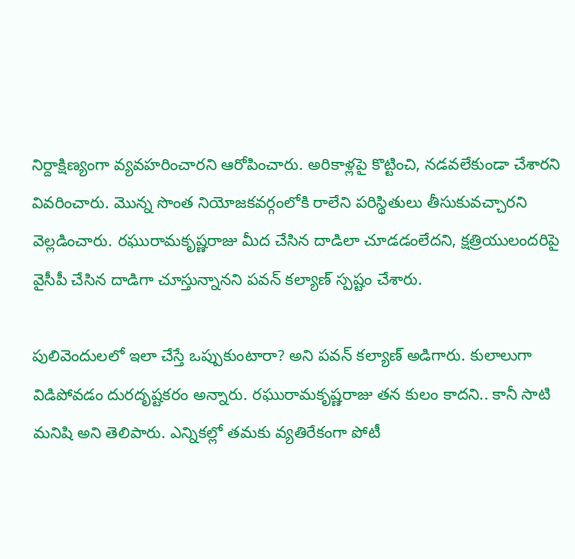నిర్దాక్షిణ్యంగా వ్యవహరించారని ఆరోపించారు. అరికాళ్లపై కొట్టించి, నడవలేకుండా చేశారని వివరించారు. మొన్న సొంత నియోజకవర్గంలోకి రాలేని పరిస్థితులు తీసుకువచ్చారని వెల్లడించారు. రఘురామకృష్ణరాజు మీద చేసిన దాడిలా చూడడంలేదని, క్షత్రియులందరిపై వైసీపీ చేసిన దాడిగా చూస్తున్నానని పవన్ కల్యాణ్ స్పష్టం చేశారు.

పులివెందులలో ఇలా చేస్తే ఒప్పుకుంటారా? అని పవన్ కల్యాణ్ అడిగారు. కులాలుగా విడిపోవడం దురదృష్టకరం అన్నారు. రఘురామకృష్ణరాజు తన కులం కాదని.. కానీ సాటి మనిషి అని తెలిపారు. ఎన్నికల్లో తమకు వ్యతిరేకంగా పోటీ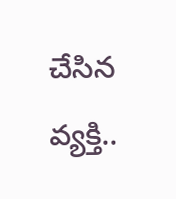చేసిన వ్యక్తి..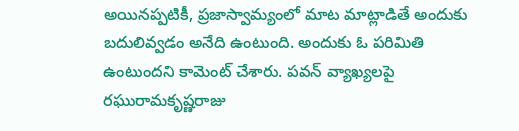అయినప్పటికీ, ప్రజాస్వామ్యంలో మాట మాట్లాడితే అందుకు బదులివ్వడం అనేది ఉంటుంది. అందుకు ఓ పరిమితి ఉంటుందని కామెంట్ చేశారు. పవన్ వ్యాఖ్యలపై రఘురామకృష్ణరాజు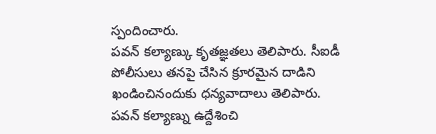స్పందించారు.
పవన్ కల్యాణ్కు కృతజ్ఞతలు తెలిపారు. సీఐడీ పోలీసులు తనపై చేసిన క్రూరమైన దాడిని ఖండించినందుకు ధన్యవాదాలు తెలిపారు. పవన్ కల్యాణ్ను ఉద్దేశించి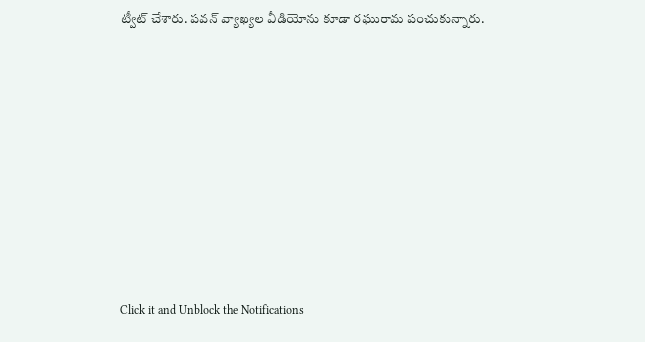ట్వీట్ చేశారు. పవన్ వ్యాఖ్యల వీడియోను కూడా రఘురామ పంచుకున్నారు.












Click it and Unblock the Notifications